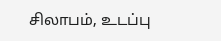சிலாபம், உடப்பு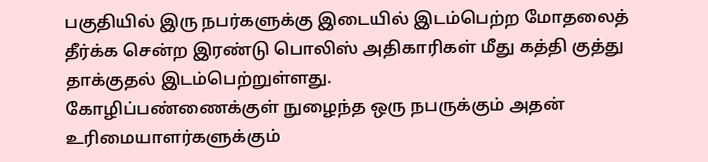பகுதியில் இரு நபர்களுக்கு இடையில் இடம்பெற்ற மோதலைத் தீர்க்க சென்ற இரண்டு பொலிஸ் அதிகாரிகள் மீது கத்தி குத்து தாக்குதல் இடம்பெற்றுள்ளது.
கோழிப்பண்ணைக்குள் நுழைந்த ஒரு நபருக்கும் அதன் உரிமையாளர்களுக்கும்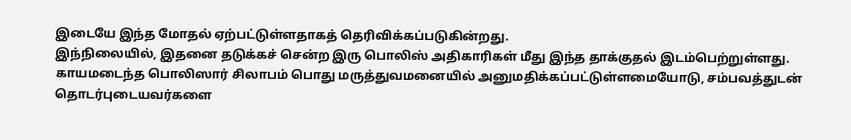இடையே இந்த மோதல் ஏற்பட்டுள்ளதாகத் தெரிவிக்கப்படுகின்றது.
இந்நிலையில், இதனை தடுக்கச் சென்ற இரு பொலிஸ் அதிகாரிகள் மீது இந்த தாக்குதல் இடம்பெற்றுள்ளது.
காயமடைந்த பொலிஸார் சிலாபம் பொது மருத்துவமனையில் அனுமதிக்கப்பட்டுள்ளமையோடு, சம்பவத்துடன் தொடர்புடையவர்களை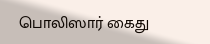பொலிஸார் கைது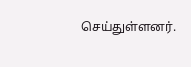செய்துள்ளனர்.